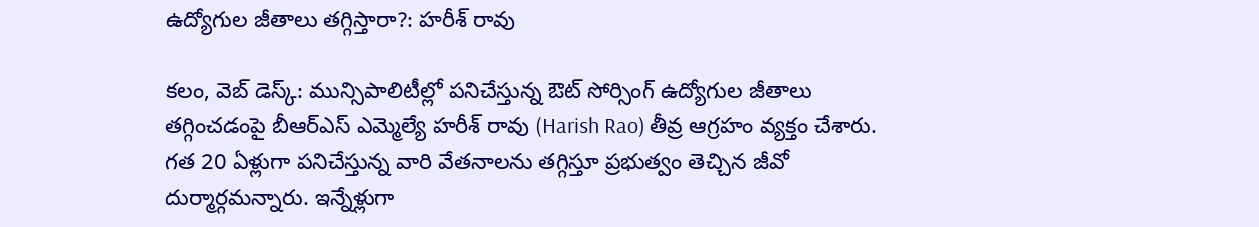ఉద్యోగుల జీతాలు తగ్గిస్తారా?: హరీశ్ రావు

కలం, వెబ్ డెస్క్: మున్సిపాలిటీల్లో పనిచేస్తున్న ఔట్ సోర్సింగ్ ఉద్యోగుల జీతాలు తగ్గించడంపై బీఆర్ఎస్ ఎమ్మెల్యే హరీశ్ రావు (Harish Rao) తీవ్ర ఆగ్రహం వ్యక్తం చేశారు. గత 20 ఏళ్లుగా పనిచేస్తున్న వారి వేతనాలను తగ్గిస్తూ ప్రభుత్వం తెచ్చిన జీవో దుర్మార్గమన్నారు. ఇన్నేళ్లుగా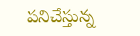పనిచేస్తున్న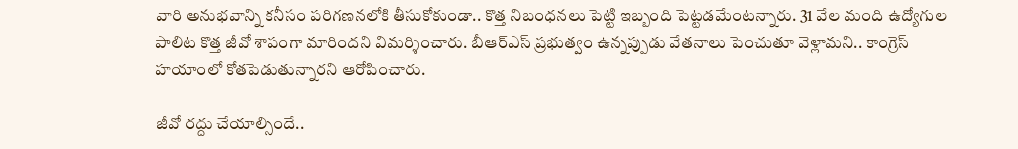వారి అనుభవాన్ని కనీసం పరిగణనలోకి తీసుకోకుండా.. కొత్త నిబంధనలు పెట్టి ఇబ్బంది పెట్టడమేంటన్నారు. 31 వేల మంది ఉద్యోగుల పాలిట కొత్త జీవో శాపంగా మారిందని విమర్శించారు. బీఆర్ఎస్ ప్రభుత్వం ఉన్నప్పుడు వేతనాలు పెంచుతూ వెళ్లామని.. కాంగ్రెస్ హయాంలో కోతపెడుతున్నారని ఆరోపించారు.

జీవో రద్దు చేయాల్సిందే..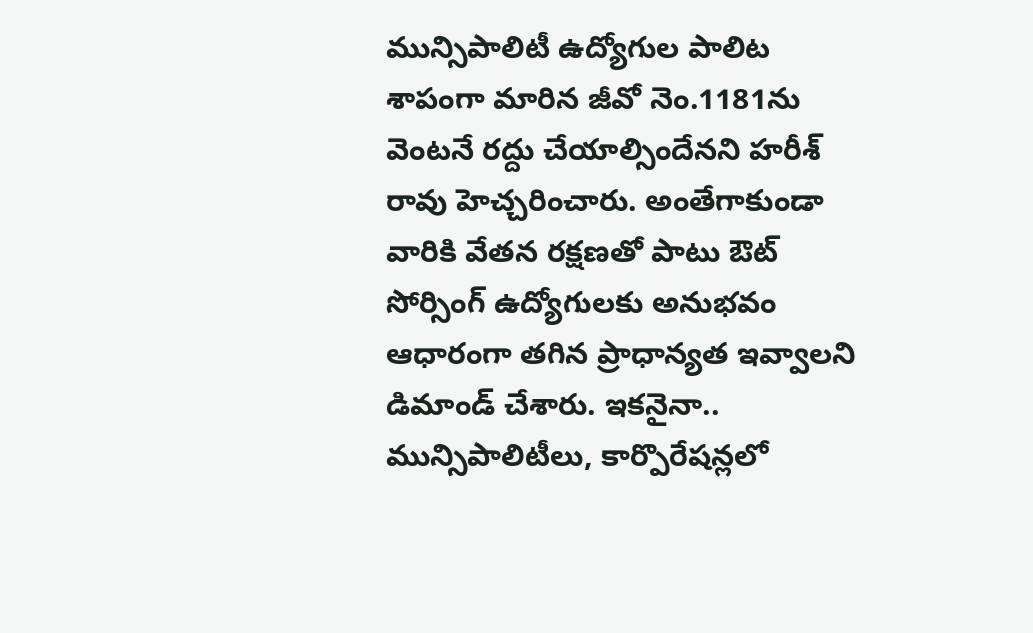మున్సిపాలిటీ ఉద్యోగుల పాలిట శాపంగా మారిన జీవో నెం.1181ను వెంటనే రద్దు చేయాల్సిందేనని హరీశ్ రావు హెచ్చరించారు. అంతేగాకుండా వారికి వేతన రక్షణతో పాటు ఔట్ సోర్సింగ్ ఉద్యోగులకు అనుభవం ఆధారంగా తగిన ప్రాధాన్యత ఇవ్వాలని డిమాండ్ చేశారు. ఇకనైనా.. మున్సిపాలిటీలు, కార్పొరేషన్లలో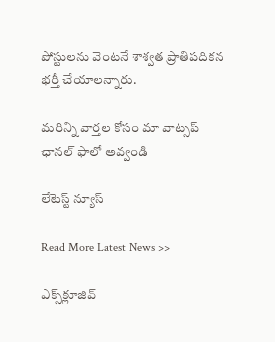పోస్టులను వెంటనే శాశ్వత ప్రాతిపదికన భర్తీ చేయాలన్నారు.

మ‌రిన్ని వార్త‌ల కోసం మా వాట్స‌ప్ ఛాన‌ల్ ఫాలో అవ్వండి

లేటెస్ట్ న్యూస్‌

Read More Latest News >>

ఎక్స్‌క్లూజివ్‌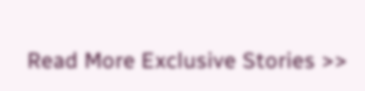Read More Exclusive Stories >>